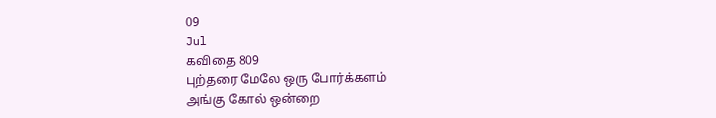09
Jul
கவிதை 809
புற்தரை மேலே ஒரு போர்க்களம்
அங்கு கோல் ஒன்றை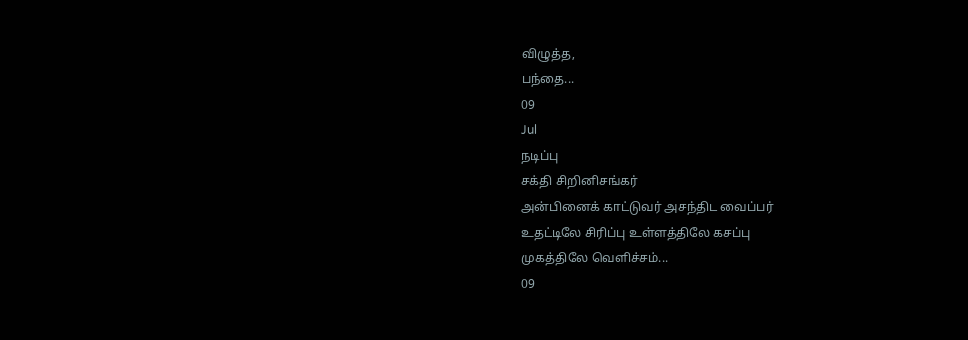விழுத்த,
பந்தை...
09
Jul
நடிப்பு
சக்தி சிறினிசங்கர்
அன்பினைக் காட்டுவர் அசந்திட வைப்பர்
உதட்டிலே சிரிப்பு உள்ளத்திலே கசப்பு
முகத்திலே வெளிச்சம்...
09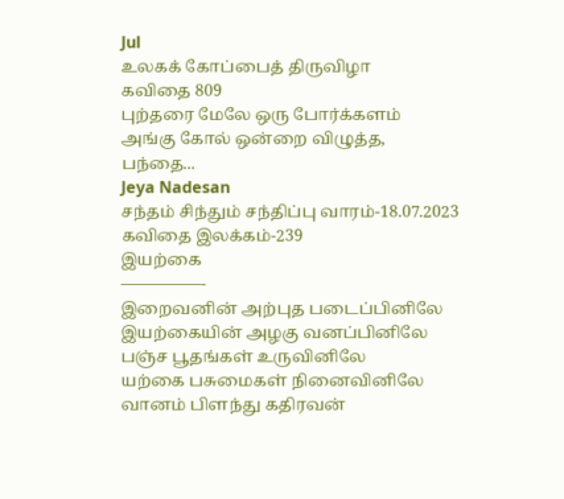Jul
உலகக் கோப்பைத் திருவிழா
கவிதை 809
புற்தரை மேலே ஒரு போர்க்களம்
அங்கு கோல் ஒன்றை விழுத்த,
பந்தை...
Jeya Nadesan
சந்தம் சிந்தும் சந்திப்பு வாரம்-18.07.2023
கவிதை இலக்கம்-239
இயற்கை
—————-
இறைவனின் அற்புத படைப்பினிலே
இயற்கையின் அழகு வனப்பினிலே
பஞ்ச பூதங்கள் உருவினிலே
யற்கை பசுமைகள் நினைவினிலே
வானம் பிளந்து கதிரவன்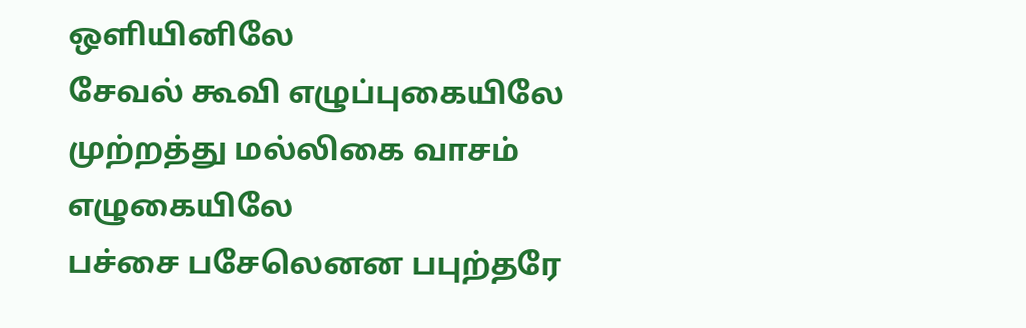ஒளியினிலே
சேவல் கூவி எழுப்புகையிலே
முற்றத்து மல்லிகை வாசம் எழுகையிலே
பச்சை பசேலெனன பபுற்தரே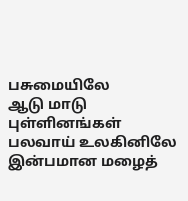பசுமையிலே
ஆடு மாடு புள்ளினங்கள் பலவாய் உலகினிலே
இன்பமான மழைத்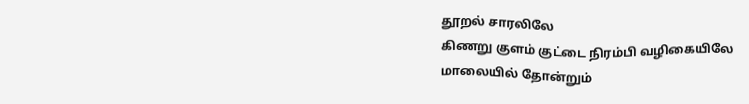தூறல் சாரலிலே
கிணறு குளம் குட்டை நிரம்பி வழிகையிலே
மாலையில் தோன்றும்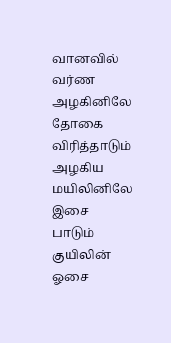வானவில் வர்ண அழகினிலே
தோகை விரித்தாடும் அழகிய மயிலினிலே
இசை பாடும் குயிலின் ஓசை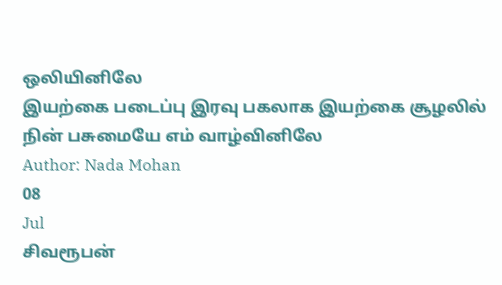ஒலியினிலே
இயற்கை படைப்பு இரவு பகலாக இயற்கை சூழலில்
நின் பசுமையே எம் வாழ்வினிலே
Author: Nada Mohan
08
Jul
சிவரூபன்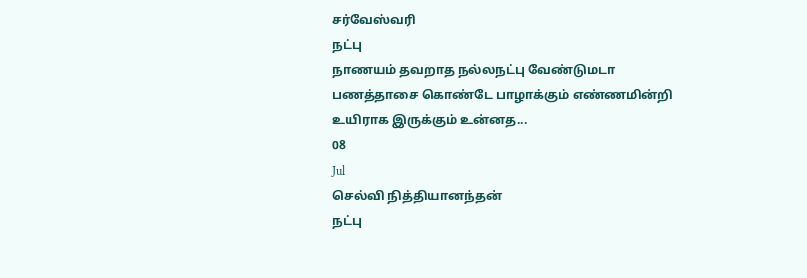சர்வேஸ்வரி
நட்பு
நாணயம் தவறாத நல்லநட்பு வேண்டுமடா
பணத்தாசை கொண்டே பாழாக்கும் எண்ணமின்றி
உயிராக இருக்கும் உன்னத...
08
Jul
செல்வி நித்தியானந்தன்
நட்பு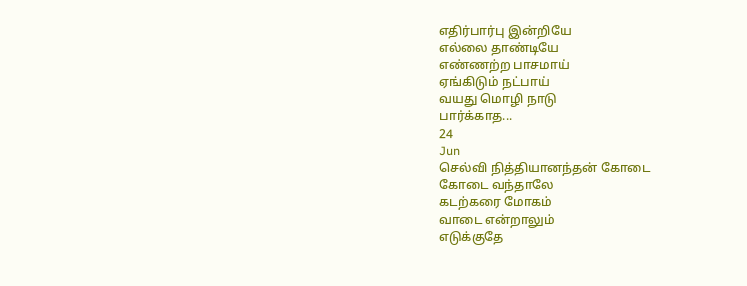எதிர்பார்பு இன்றியே
எல்லை தாண்டியே
எண்ணற்ற பாசமாய்
ஏங்கிடும் நட்பாய்
வயது மொழி நாடு
பார்க்காத...
24
Jun
செல்வி நித்தியானந்தன் கோடை
கோடை வந்தாலே
கடற்கரை மோகம்
வாடை என்றாலும்
எடுக்குதே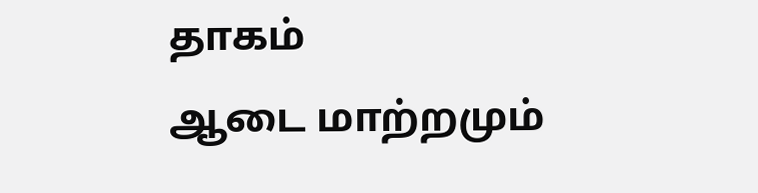தாகம்
ஆடை மாற்றமும்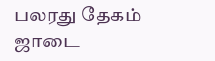பலரது தேகம்
ஜாடை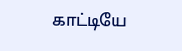காட்டியே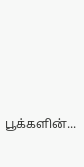பூக்களின்...